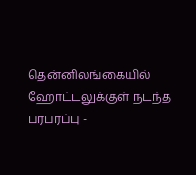தென்னிலங்கையில் ஹோட்டலுக்குள் நடந்த பரபரப்பு -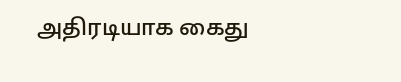அதிரடியாக கைது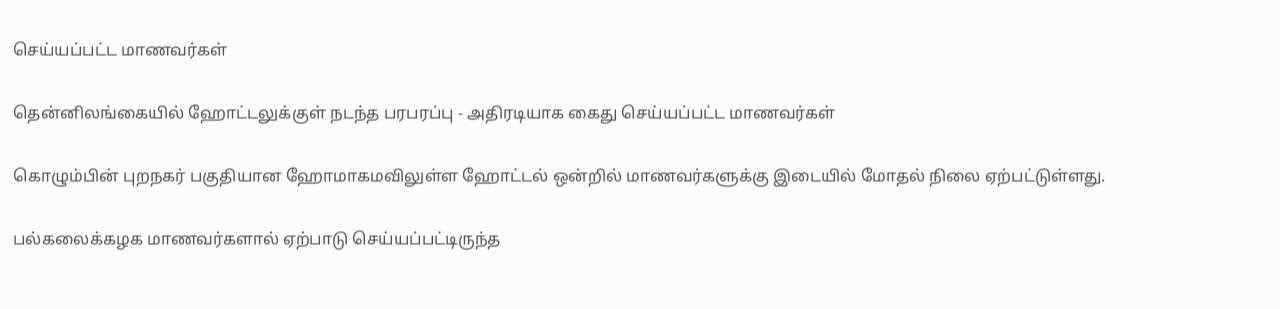செய்யப்பட்ட மாணவர்கள்

தென்னிலங்கையில் ஹோட்டலுக்குள் நடந்த பரபரப்பு - அதிரடியாக கைது செய்யப்பட்ட மாணவர்கள்

கொழும்பின் புறநகர் பகுதியான ஹோமாகமவிலுள்ள ஹோட்டல் ஒன்றில் மாணவர்களுக்கு இடையில் மோதல் நிலை ஏற்பட்டுள்ளது.

பல்கலைக்கழக மாணவர்களால் ஏற்பாடு செய்யப்பட்டிருந்த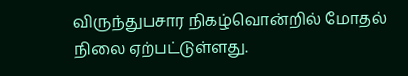விருந்துபசார நிகழ்வொன்றில் மோதல் நிலை ஏற்பட்டுள்ளது.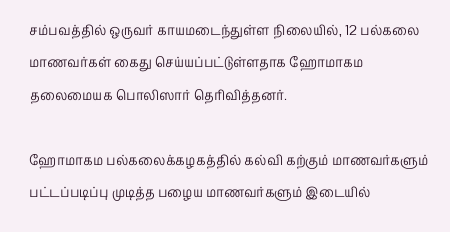சம்பவத்தில் ஒருவர் காயமடைந்துள்ள நிலையில், 12 பல்கலை மாணவர்கள் கைது செய்யப்பட்டுள்ளதாக ஹோமாகம தலைமையக பொலிஸார் தெரிவித்தனர்.

ஹோமாகம பல்கலைக்கழகத்தில் கல்வி கற்கும் மாணவர்களும் பட்டப்படிப்பு முடித்த பழைய மாணவர்களும் இடையில்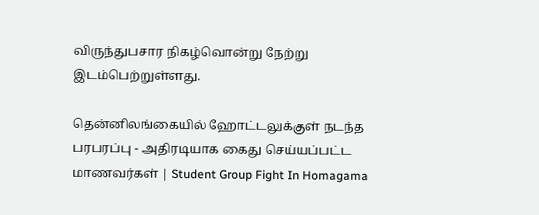விருந்துபசார நிகழ்வொன்று நேற்று இடம்பெற்றுள்ளது.

தென்னிலங்கையில் ஹோட்டலுக்குள் நடந்த பரபரப்பு - அதிரடியாக கைது செய்யப்பட்ட மாணவர்கள் | Student Group Fight In Homagama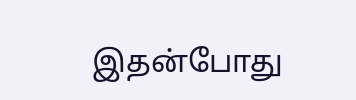இதன்போது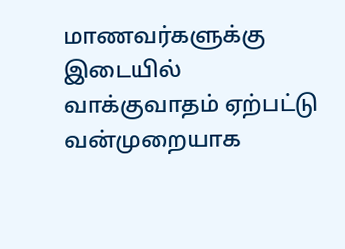மாணவர்களுக்கு இடையில் வாக்குவாதம் ஏற்பட்டு வன்முறையாக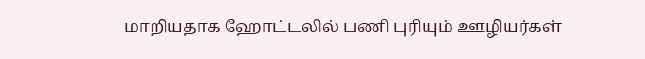மாறியதாக ஹோட்டலில் பணி புரியும் ஊழியர்கள்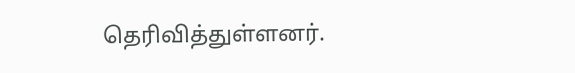தெரிவித்துள்ளனர்.